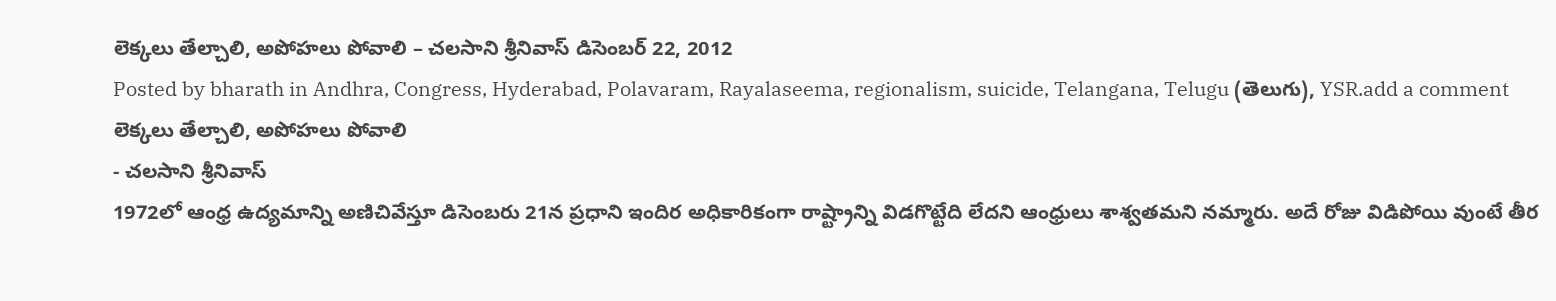లెక్కలు తేల్చాలి, అపోహలు పోవాలి – చలసాని శ్రీనివాస్ డిసెంబర్ 22, 2012
Posted by bharath in Andhra, Congress, Hyderabad, Polavaram, Rayalaseema, regionalism, suicide, Telangana, Telugu (తెలుగు), YSR.add a comment
లెక్కలు తేల్చాలి, అపోహలు పోవాలి
- చలసాని శ్రీనివాస్
1972లో ఆంధ్ర ఉద్యమాన్ని అణిచివేస్తూ డిసెంబరు 21న ప్రధాని ఇందిర అధికారికంగా రాష్ట్రాన్ని విడగొట్టేది లేదని ఆంధ్రులు శాశ్వతమని నమ్మారు. అదే రోజు విడిపోయి వుంటే తీర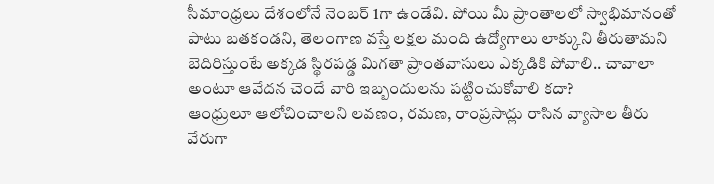సీమాంధ్రలు దేశంలోనే నెంబర్ 1గా ఉండేవి. పోయి మీ ప్రాంతాలలో స్వాభిమానంతో పాటు బతకండని, తెలంగాణ వస్తే లక్షల మంది ఉద్యోగాలు లాక్కుని తీరుతామని బెదిరిస్తుంటే అక్కడ స్థిరపడ్డ మిగతా ప్రాంతవాసులు ఎక్కడికి పోవాలి.. చావాలా అంటూ ఆవేదన చెందే వారి ఇబ్బందులను పట్టించుకోవాలి కదా?
ఆంధ్రులూ ఆలోచించాలని లవణం, రమణ, రాంప్రసాద్లు రాసిన వ్యాసాల తీరు వేరుగా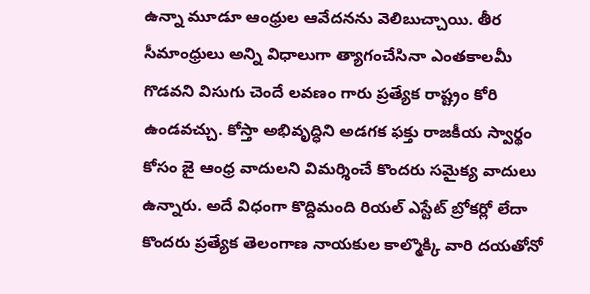ఉన్నా మూడూ ఆంధ్రుల ఆవేదనను వెలిబుచ్చాయి. తీర సీమాంధ్రులు అన్ని విధాలుగా త్యాగంచేసినా ఎంతకాలమీ గొడవని విసుగు చెందే లవణం గారు ప్రత్యేక రాష్ట్రం కోరి ఉండవచ్చు. కోస్తా అభివృద్ధిని అడగక ఫక్తు రాజకీయ స్వార్థం కోసం జై ఆంధ్ర వాదులని విమర్శించే కొందరు సమైక్య వాదులు ఉన్నారు. అదే విధంగా కొద్దిమంది రియల్ ఎస్టేట్ బ్రోకర్లో లేదా కొందరు ప్రత్యేక తెలంగాణ నాయకుల కాల్మొక్కి వారి దయతోనో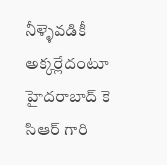నీళ్ళెవడికీ అక్కర్లేదంటూ హైదరాబాద్ కె సిఆర్ గారి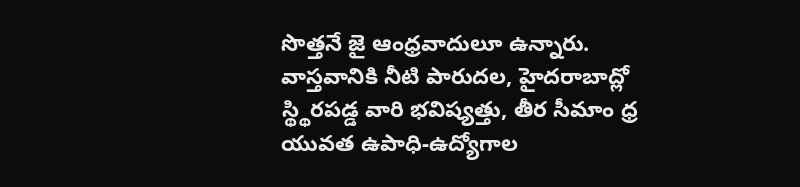సొత్తనే జై ఆంధ్రవాదులూ ఉన్నారు.
వాస్తవానికి నీటి పారుదల, హైదరాబాద్లో స్థ్థిరపడ్డ వారి భవిష్యత్తు, తీర సీమాం ధ్ర యువత ఉపాధి-ఉద్యోగాల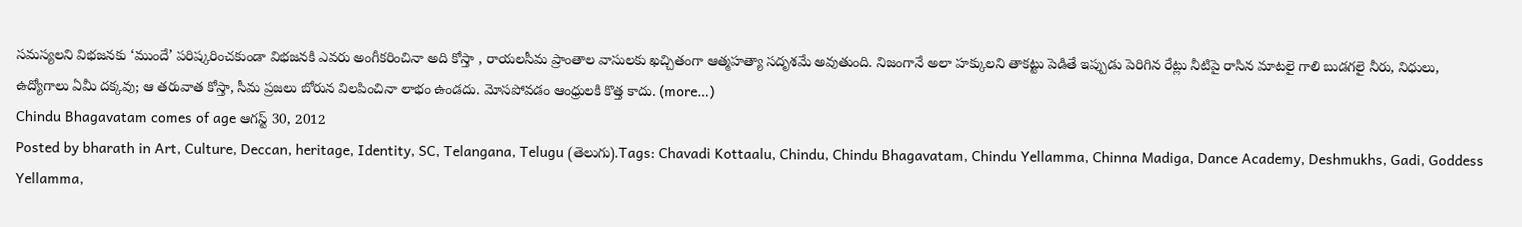సమస్యలని విభజనకు ‘ముందే’ పరిష్కరించకుండా విభజనకి ఎవరు అంగీకరించినా అది కోస్తా , రాయలసీమ ప్రాంతాల వాసులకు ఖచ్చితంగా ఆత్మహత్యా సదృశమే అవుతుంది. నిజంగానే అలా హక్కులని తాకట్టు పెడితే ఇప్పుడు పెరిగిన రేట్లు నీటిపై రాసిన మాటలై గాలి బుడగలై నీరు, నిధులు, ఉద్యోగాలు ఏమీ దక్కవు; ఆ తరువాత కోస్తా, సీమ ప్రజలు బోరున విలపించినా లాభం ఉండదు. మోసపోవడం ఆంధ్రులకి కొత్త కాదు. (more…)
Chindu Bhagavatam comes of age ఆగస్ట్ 30, 2012
Posted by bharath in Art, Culture, Deccan, heritage, Identity, SC, Telangana, Telugu (తెలుగు).Tags: Chavadi Kottaalu, Chindu, Chindu Bhagavatam, Chindu Yellamma, Chinna Madiga, Dance Academy, Deshmukhs, Gadi, Goddess Yellamma,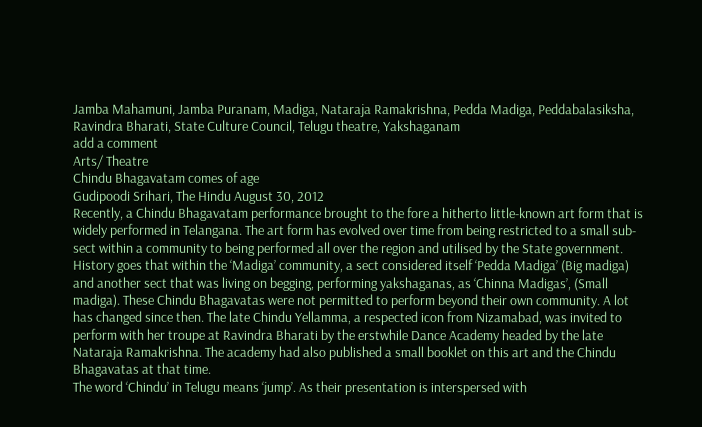Jamba Mahamuni, Jamba Puranam, Madiga, Nataraja Ramakrishna, Pedda Madiga, Peddabalasiksha, Ravindra Bharati, State Culture Council, Telugu theatre, Yakshaganam
add a comment
Arts/ Theatre
Chindu Bhagavatam comes of age
Gudipoodi Srihari, The Hindu August 30, 2012
Recently, a Chindu Bhagavatam performance brought to the fore a hitherto little-known art form that is widely performed in Telangana. The art form has evolved over time from being restricted to a small sub-sect within a community to being performed all over the region and utilised by the State government.
History goes that within the ‘Madiga’ community, a sect considered itself ‘Pedda Madiga’ (Big madiga) and another sect that was living on begging, performing yakshaganas, as ‘Chinna Madigas’, (Small madiga). These Chindu Bhagavatas were not permitted to perform beyond their own community. A lot has changed since then. The late Chindu Yellamma, a respected icon from Nizamabad, was invited to perform with her troupe at Ravindra Bharati by the erstwhile Dance Academy headed by the late Nataraja Ramakrishna. The academy had also published a small booklet on this art and the Chindu Bhagavatas at that time.
The word ‘Chindu’ in Telugu means ‘jump’. As their presentation is interspersed with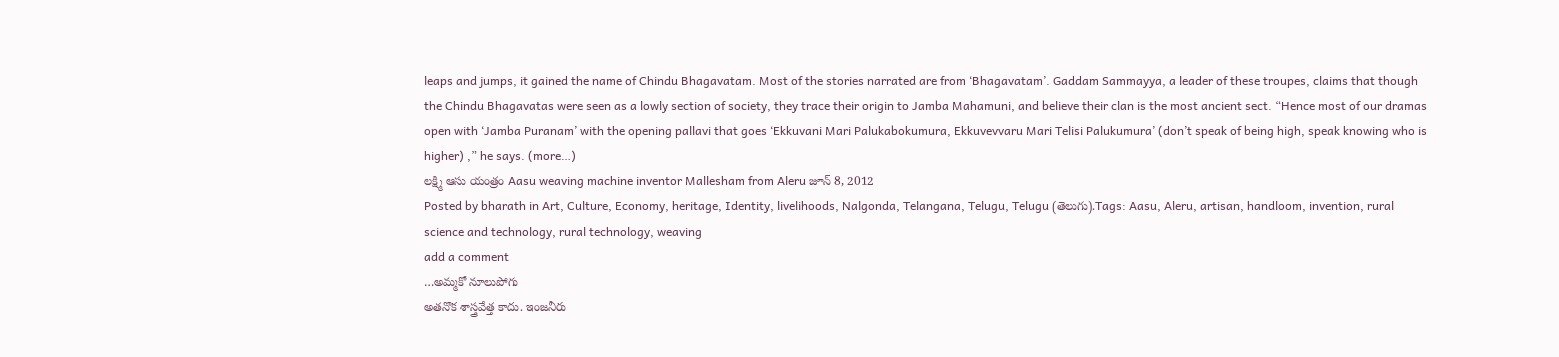leaps and jumps, it gained the name of Chindu Bhagavatam. Most of the stories narrated are from ‘Bhagavatam’. Gaddam Sammayya, a leader of these troupes, claims that though the Chindu Bhagavatas were seen as a lowly section of society, they trace their origin to Jamba Mahamuni, and believe their clan is the most ancient sect. “Hence most of our dramas open with ‘Jamba Puranam’ with the opening pallavi that goes ‘Ekkuvani Mari Palukabokumura, Ekkuvevvaru Mari Telisi Palukumura’ (don’t speak of being high, speak knowing who is higher) ,” he says. (more…)
లక్ష్మి ఆసు యంత్రం Aasu weaving machine inventor Mallesham from Aleru జూన్ 8, 2012
Posted by bharath in Art, Culture, Economy, heritage, Identity, livelihoods, Nalgonda, Telangana, Telugu, Telugu (తెలుగు).Tags: Aasu, Aleru, artisan, handloom, invention, rural science and technology, rural technology, weaving
add a comment
…అమ్మకో నూలుపోగు
అతనొక శాస్త్రవేత్త కాదు. ఇంజనీరు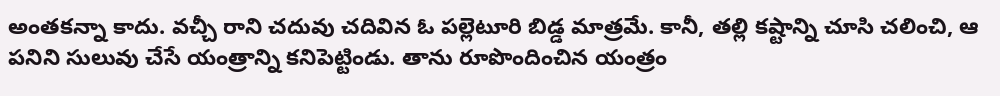అంతకన్నా కాదు. వచ్చీ రాని చదువు చదివిన ఓ పల్లెటూరి బిడ్డ మాత్రమే. కానీ, తల్లి కష్టాన్ని చూసి చలించి, ఆ పనిని సులువు చేసే యంత్రాన్ని కనిపెట్టిండు. తాను రూపొందించిన యంత్రం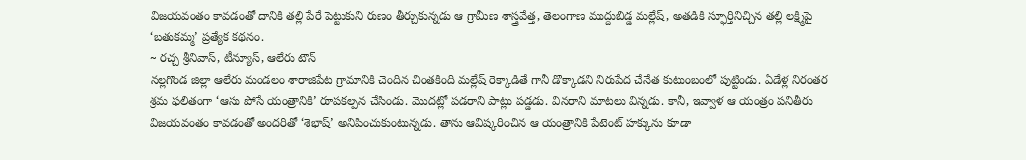విజయవంతం కావడంతో దానికి తల్లి పేరే పెట్టుకుని రుణం తీర్చుకున్నడు ఆ గ్రామీణ శాస్త్రవేత్త, తెలంగాణ ముద్దుబిడ్డ మల్లేష్, అతడికి స్ఫూర్తినిచ్చిన తల్లి లక్ష్మిపై ‘బతుకమ్మ’ ప్రత్యేక కథనం.
~ రచ్చ శ్రీనివాస్, టీన్యూస్, ఆలేరు టౌన్
నల్లగొండ జిల్లా ఆలేరు మండలం శారాజిపేట గ్రామానికి చెందిన చింతకింది మల్లేష్ రెక్కాడితే గానీ డొక్కాడని నిరుపేద చేనేత కుటుంబంలో పుట్టిండు. ఏడేళ్ల నిరంతర శ్రమ ఫలితంగా ‘ఆసు పోసే యంత్రానికి’ రూపకల్పన చేసిండు. మొదట్లో పడరాని పాట్లు పడ్డడు. వినరాని మాటలు విన్నడు. కానీ, ఇవ్వాళ ఆ యంత్రం పనితీరు విజయవంతం కావడంతో అందరితో ‘శెభాష్’ అనిపించుకుంటున్నడు. తాను ఆవిష్కరించిన ఆ యంత్రానికి పేటెంట్ హక్కును కూడా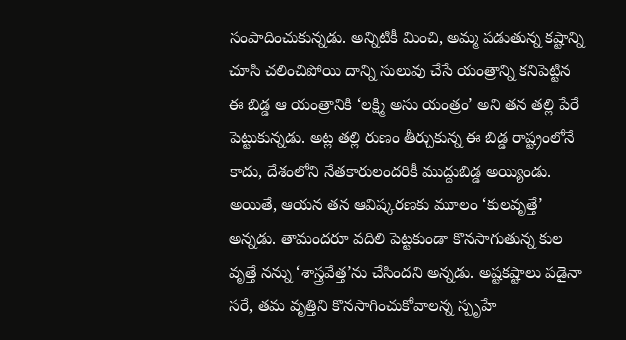సంపాదించుకున్నడు. అన్నిటికీ మించి, అమ్మ పడుతున్న కష్టాన్ని చూసి చలించిపోయి దాన్ని సులువు చేసే యంత్రాన్ని కనిపెట్టిన ఈ బిడ్డ ఆ యంత్రానికి ‘లక్ష్మి అసు యంత్రం’ అని తన తల్లి పేరే పెట్టుకున్నడు. అట్ల తల్లి రుణం తీర్చుకున్న ఈ బిడ్డ రాష్ట్రంలోనే కాదు, దేశంలోని నేతకారులందరికీ ముద్దుబిడ్డ అయ్యిండు. అయితే, ఆయన తన ఆవిష్కరణకు మూలం ‘కులవృత్తే’ అన్నడు. తామందరూ వదిలి పెట్టకుండా కొనసాగుతున్న కుల వృత్తే నన్ను ‘శాస్త్రవేత్త’ను చేసిందని అన్నడు. అష్టకష్టాలు పడైనా సరే, తమ వృత్తిని కొనసాగించుకోవాలన్న స్పృహే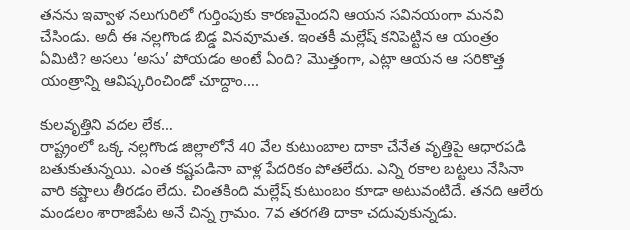తనను ఇవ్వాళ నలుగురిలో గుర్తింపుకు కారణమైందని ఆయన సవినయంగా మనవి చేసిండు. అదీ ఈ నల్లగొండ బిడ్డ వినవూమత. ఇంతకీ మల్లేష్ కనిపెట్టిన ఆ యంత్రం ఏమిటి? అసలు ‘అసు’ పోయడం అంటే ఏంది? మొత్తంగా, ఎట్లా ఆయన ఆ సరికొత్త యంత్రాన్ని ఆవిష్కరించిండో చూద్దాం….

కులవృత్తిని వదల లేక…
రాష్ట్రంలో ఒక్క నల్లగొండ జిల్లాలోనే 40 వేల కుటుంబాల దాకా చేనేత వృత్తిపై ఆధారపడి బతుకుతున్నయి. ఎంత కష్టపడినా వాళ్ల పేదరికం పోతలేదు. ఎన్ని రకాల బట్టలు నేసినా వారి కష్టాలు తీరడం లేదు. చింతకింది మల్లేష్ కుటుంబం కూడా అటువంటిదే. తనది ఆలేరు మండలం శారాజిపేట అనే చిన్న గ్రామం. 7వ తరగతి దాకా చదువుకున్నడు.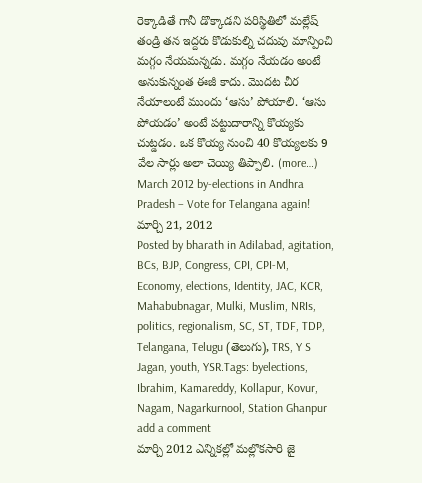రెక్కాడితే గానీ డొక్కాడని పరిస్థితిలో మల్లేష్ తండ్రి తన ఇద్దరు కొడుకుల్ని చదువు మాన్పించి మగ్గం నేయమన్నడు. మగ్గం నేయడం అంటే అనుకున్నంత ఈజీ కాదు. మొదట చీర నేయాలంటే ముందు ‘ఆసు’ పోయాలి. ‘ఆసు పోయడం’ అంటే పట్టుదారాన్ని కొయ్యకు చుట్డడం. ఒక కొయ్య నుంచి 40 కొయ్యలకు 9 వేల సార్లు అలా చెయ్యి తిప్పాలి. (more…)
March 2012 by-elections in Andhra Pradesh – Vote for Telangana again! మార్చి 21, 2012
Posted by bharath in Adilabad, agitation, BCs, BJP, Congress, CPI, CPI-M, Economy, elections, Identity, JAC, KCR, Mahabubnagar, Mulki, Muslim, NRIs, politics, regionalism, SC, ST, TDF, TDP, Telangana, Telugu (తెలుగు), TRS, Y S Jagan, youth, YSR.Tags: byelections, Ibrahim, Kamareddy, Kollapur, Kovur, Nagam, Nagarkurnool, Station Ghanpur
add a comment
మార్చి 2012 ఎన్నికల్లో మల్లొకసారి జై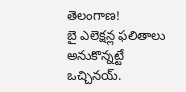తెలంగాణ!
బై ఎలెక్షన్ల ఫలితాలు అనుకొన్నట్టే ఒచ్చినయ్.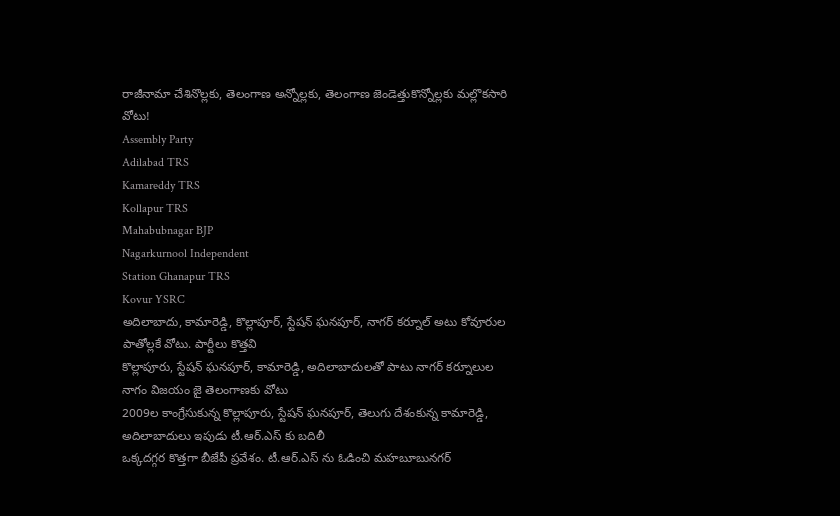రాజీనామా చేశినొల్లకు, తెలంగాణ అన్నోల్లకు, తెలంగాణ జెండెత్తుకొన్నోల్లకు మల్లొకసారి వోటు!
Assembly Party
Adilabad TRS
Kamareddy TRS
Kollapur TRS
Mahabubnagar BJP
Nagarkurnool Independent
Station Ghanapur TRS
Kovur YSRC
అదిలాబాదు, కామారెడ్డి, కొల్లాపూర్, స్టేషన్ ఘనపూర్, నాగర్ కర్నూల్ అటు కోవూరుల పాతోల్లకే వోటు. పార్టీలు కొత్తవి
కొల్లాపూరు, స్టేషన్ ఘనపూర్, కామారెడ్డి, అదిలాబాదులతో పాటు నాగర్ కర్నూలుల నాగం విజయం జై తెలంగాణకు వోటు
2009ల కాంగ్రేసుకున్న కొల్లాపూరు, స్టేషన్ ఘనపూర్, తెలుగు దేశంకున్న కామారెడ్డి, అదిలాబాదులు ఇపుడు టీ.ఆర్.ఎస్ కు బదిలీ
ఒక్కదగ్గర కొత్తగా బీజేపీ ప్రవేశం. టీ.ఆర్.ఎస్ ను ఓడించి మహబూబునగర్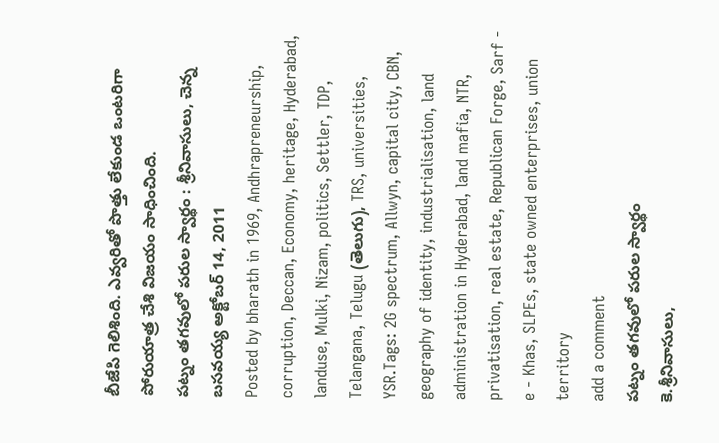బీజేపి గెలిశింది. ఎవ్వరితో పొత్తు లేకుండ ఒంటరిగా పోరుయాత్ర చేశి విజయం సాధించింది.
పట్నం తగవులో పరుల స్వార్థం : శ్రీనివాసులు, చెన్న బసవయ్య అక్టోబర్ 14, 2011
Posted by bharath in 1969, Andhrapreneurship, corruption, Deccan, Economy, heritage, Hyderabad, landuse, Mulki, Nizam, politics, Settler, TDP, Telangana, Telugu (తెలుగు), TRS, universities, YSR.Tags: 2G spectrum, Allwyn, capital city, CBN, geography of identity, industrialisation, land administration in Hyderabad, land mafia, NTR, privatisation, real estate, Republican Forge, Sarf - e - Khas, SLPEs, state owned enterprises, union territory
add a comment
పట్నం తగవులో పరుల స్వార్థం
కె.శ్రీనివాసులు,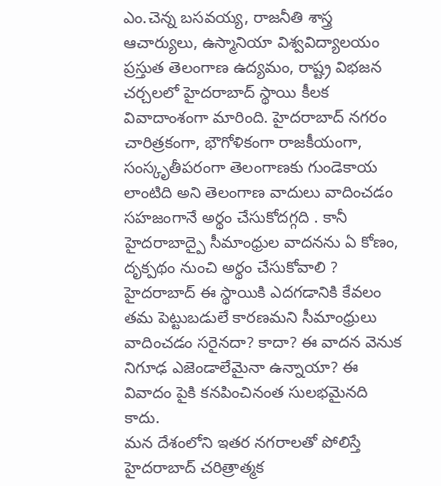ఎం.చెన్న బసవయ్య, రాజనీతి శాస్త్ర ఆచార్యులు, ఉస్మానియా విశ్వవిద్యాలయం
ప్రస్తుత తెలంగాణ ఉద్యమం, రాష్ట్ర విభజన చర్చలలో హైదరాబాద్ స్థాయి కీలక వివాదాంశంగా మారింది. హైదరాబాద్ నగరం చారిత్రకంగా, భౌగోళికంగా రాజకీయంగా, సంస్కృతీపరంగా తెలంగాణకు గుండెకాయ లాంటిది అని తెలంగాణ వాదులు వాదించడం సహజంగానే అర్థం చేసుకోదగ్గది . కానీ హైదరాబాద్పై సీమాంధ్రుల వాదనను ఏ కోణం, దృక్పథం నుంచి అర్థం చేసుకోవాలి ? హైదరాబాద్ ఈ స్థాయికి ఎదగడానికి కేవలం తమ పెట్టుబడులే కారణమని సీమాంధ్రులు వాదించడం సరైనదా? కాదా? ఈ వాదన వెనుక నిగూఢ ఎజెండాలేమైనా ఉన్నాయా? ఈ వివాదం పైకి కనపించినంత సులభమైనది కాదు.
మన దేశంలోని ఇతర నగరాలతో పోలిస్తే హైదరాబాద్ చరిత్రాత్మక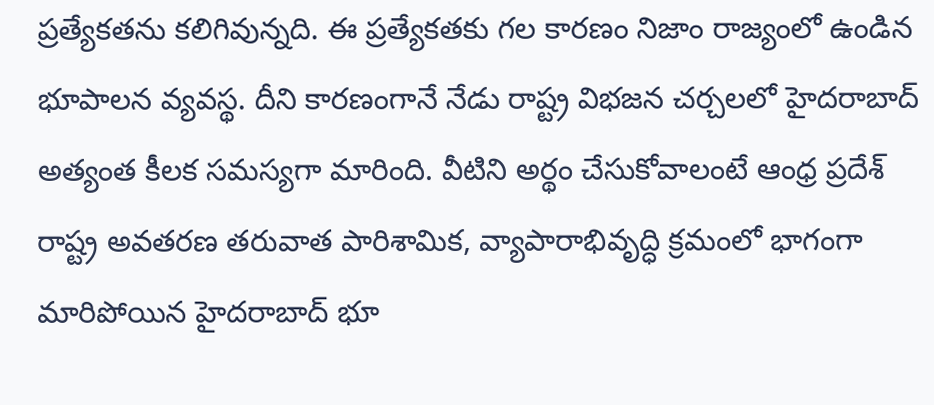ప్రత్యేకతను కలిగివున్నది. ఈ ప్రత్యేకతకు గల కారణం నిజాం రాజ్యంలో ఉండిన భూపాలన వ్యవస్థ. దీని కారణంగానే నేడు రాష్ట్ర విభజన చర్చలలో హైదరాబాద్ అత్యంత కీలక సమస్యగా మారింది. వీటిని అర్థం చేసుకోవాలంటే ఆంధ్ర ప్రదేశ్ రాష్ట్ర అవతరణ తరువాత పారిశామిక, వ్యాపారాభివృద్ధి క్రమంలో భాగంగా మారిపోయిన హైదరాబాద్ భూ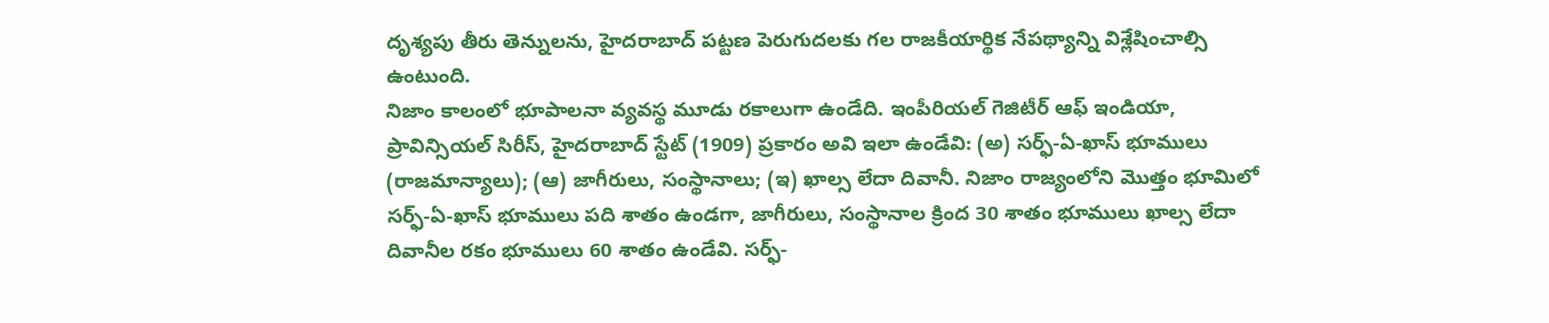దృశ్యపు తీరు తెన్నులను, హైదరాబాద్ పట్టణ పెరుగుదలకు గల రాజకీయార్థిక నేపథ్యాన్ని విశ్లేషించాల్సి ఉంటుంది.
నిజాం కాలంలో భూపాలనా వ్యవస్థ మూడు రకాలుగా ఉండేది. ఇంపీరియల్ గెజిటీర్ ఆఫ్ ఇండియా, ప్రావిన్సియల్ సిరీస్, హైదరాబాద్ స్టేట్ (1909) ప్రకారం అవి ఇలా ఉండేవి: (అ) సర్ఫ్-ఏ-ఖాస్ భూములు (రాజమాన్యాలు); (ఆ) జాగీరులు, సంస్థానాలు; (ఇ) ఖాల్స లేదా దివానీ. నిజాం రాజ్యంలోని మొత్తం భూమిలో సర్ఫ్-ఏ-ఖాస్ భూములు పది శాతం ఉండగా, జాగీరులు, సంస్థానాల క్రింద 30 శాతం భూములు ఖాల్స లేదా దివానీల రకం భూములు 60 శాతం ఉండేవి. సర్ఫ్-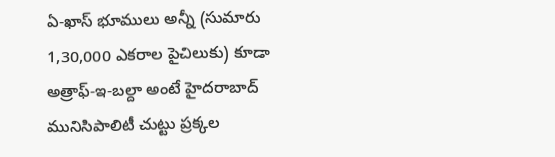ఏ-ఖాస్ భూములు అన్నీ (సుమారు 1,30,000 ఎకరాల పైచిలుకు) కూడా అత్రాఫ్-ఇ-బల్దా అంటే హైదరాబాద్ మునిసిపాలిటీ చుట్టు ప్రక్కల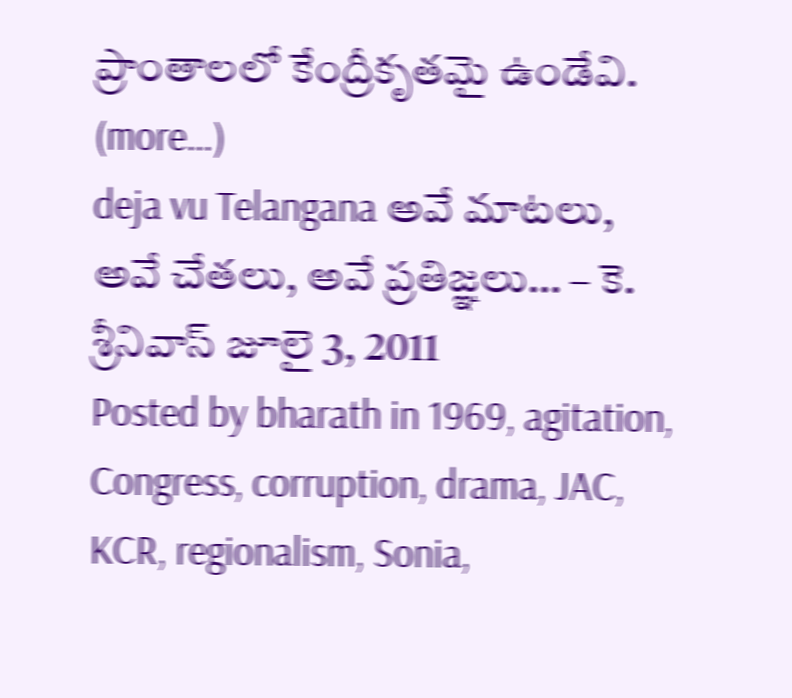ప్రాంతాలలో కేంద్రీకృతమై ఉండేవి. (more…)
deja vu Telangana అవే మాటలు, అవే చేతలు, అవే ప్రతిజ్ఞలు… – కె. శ్రీనివాస్ జూలై 3, 2011
Posted by bharath in 1969, agitation, Congress, corruption, drama, JAC, KCR, regionalism, Sonia,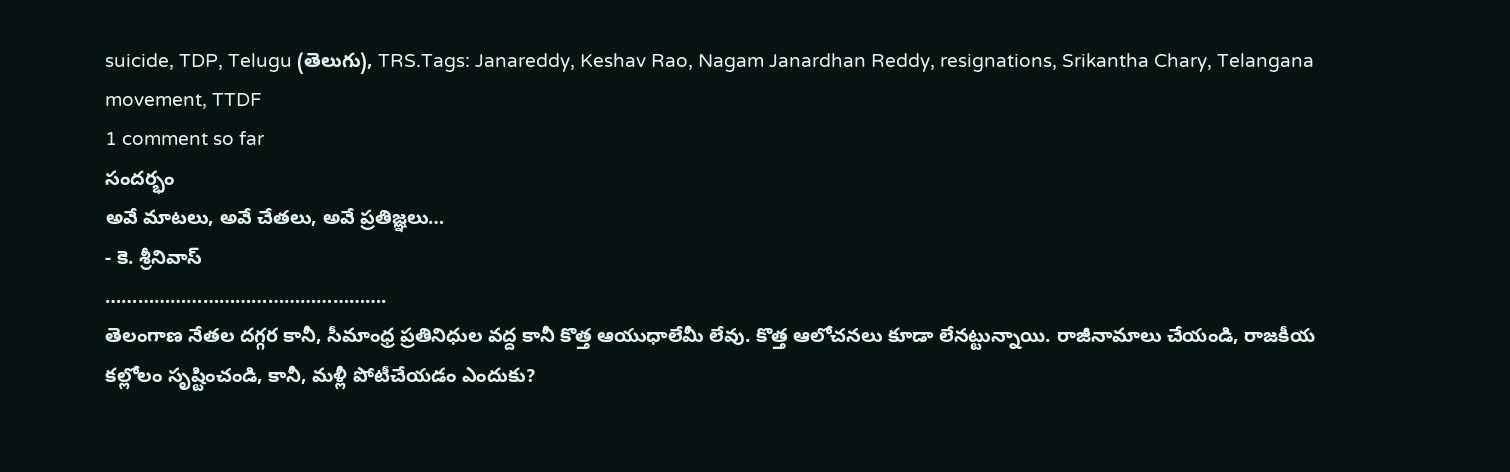suicide, TDP, Telugu (తెలుగు), TRS.Tags: Janareddy, Keshav Rao, Nagam Janardhan Reddy, resignations, Srikantha Chary, Telangana movement, TTDF
1 comment so far
సందర్భం
అవే మాటలు, అవే చేతలు, అవే ప్రతిజ్ఞలు…
- కె. శ్రీనివాస్
…………………………………………….
తెలంగాణ నేతల దగ్గర కానీ, సీమాంధ్ర ప్రతినిధుల వద్ద కానీ కొత్త ఆయుధాలేమీ లేవు. కొత్త ఆలోచనలు కూడా లేనట్టున్నాయి. రాజీనామాలు చేయండి, రాజకీయ కల్లోలం సృష్టించండి, కానీ, మళ్లీ పోటీచేయడం ఎందుకు?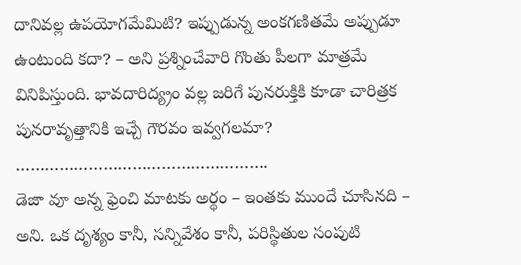దానివల్ల ఉపయోగమేమిటి? ఇప్పుడున్న అంకగణితమే అప్పుడూ ఉంటుంది కదా? – అని ప్రశ్నించేవారి గొంతు పీలగా మాత్రమే వినిపిస్తుంది. భావదారిద్య్రం వల్ల జరిగే పునరుక్తికి కూడా చారిత్రక పునరావృత్తానికి ఇచ్చే గౌరవం ఇవ్వగలమా?
…………………………………………….
డెజా వూ అన్న ఫ్రెంచి మాటకు అర్థం – ఇంతకు ముందే చూసినది – అని. ఒక దృశ్యం కానీ, సన్నివేశం కానీ, పరిస్థితుల సంపుటి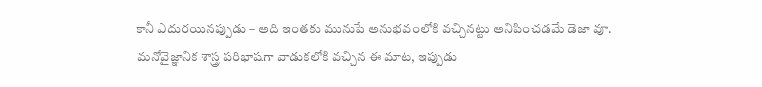కానీ ఎదురయినప్పుడు – అది ఇంతకు మునుపే అనుభవంలోకి వచ్చినట్టు అనిపించడమే డెజా వూ. మనోవైజ్ఞానిక శాస్త్ర పరిభాషగా వాడుకలోకి వచ్చిన ఈ మాట, ఇప్పుడు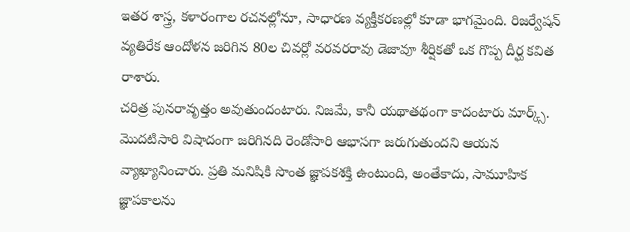ఇతర శాస్త్ర, కళారంగాల రచనల్లోనూ, సాధారణ వ్యక్తీకరణల్లో కూడా భాగమైంది. రిజర్వేషన్ వ్యతిరేక ఆందోళన జరిగిన 80ల చివర్లో వరవరరావు డెజావూ శీర్షికతో ఒక గొప్ప దీర్ఘ కవిత రాశారు.
చరిత్ర పునరావృత్తం అవుతుందంటారు. నిజమే, కానీ యథాతథంగా కాదంటారు మార్క్స్. మొదటిసారి విషాదంగా జరిగినది రెండోసారి ఆభాసగా జరుగుతుందని ఆయన వ్యాఖ్యానించారు. ప్రతి మనిషికి సొంత జ్ఞాపకశక్తి ఉంటుంది, అంతేకాదు, సామూహిక జ్ఞాపకాలను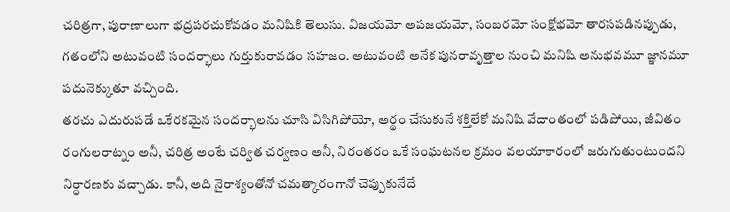చరిత్రగా, పురాణాలుగా భద్రపరచుకోవడం మనిషికి తెలుసు. విజయమో అపజయమో, సంబరమో సంక్షోభమో తారసపడినప్పుడు, గతంలోని అటువంటి సందర్భాలు గుర్తుకురావడం సహజం. అటువంటి అనేక పునరావృత్తాల నుంచి మనిషి అనుభవమూ జ్ఞానమూ పదునెక్కుతూ వచ్చింది.
తరచు ఎదురుపడే ఒకేరకమైన సందర్భాలను చూసి విసిగిపోయో, అర్థం చేసుకునే శక్తిలేకో మనిషి వేదాంతంలో పడిపోయి, జీవితం రంగులరాట్నం అనీ, చరిత్ర అంటే చర్విత చర్వణం అనీ, నిరంతరం ఒకే సంఘటనల క్రమం వలయాకారంలో జరుగుతుంటుందని నిర్ధారణకు వచ్చాడు. కానీ, అది నైరాశ్యంతోనో చమత్కారంగానో చెప్పుకునేదే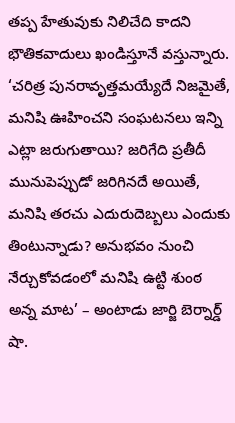తప్ప హేతువుకు నిలిచేది కాదని భౌతికవాదులు ఖండిస్తూనే వస్తున్నారు. ‘చరిత్ర పునరావృత్తమయ్యేదే నిజమైతే, మనిషి ఊహించని సంఘటనలు ఇన్ని ఎట్లా జరుగుతాయి? జరిగేది ప్రతీదీ మునుపెప్పుడో జరిగినదే అయితే, మనిషి తరచు ఎదురుదెబ్బలు ఎందుకు తింటున్నాడు? అనుభవం నుంచి నేర్చుకోవడంలో మనిషి ఉట్టి శుంఠ అన్న మాట’ – అంటాడు జార్జి బెర్నార్డ్ షా.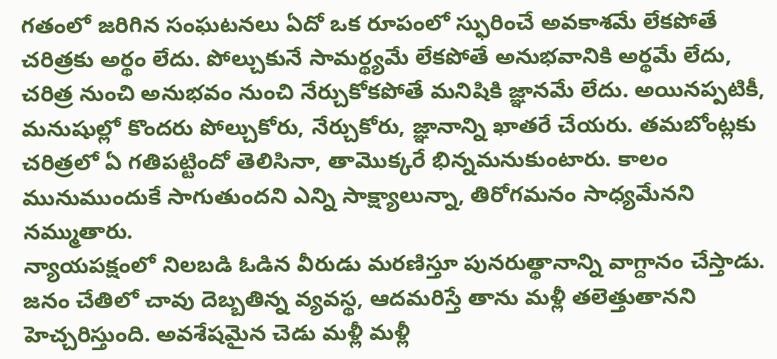గతంలో జరిగిన సంఘటనలు ఏదో ఒక రూపంలో స్ఫురించే అవకాశమే లేకపోతే చరిత్రకు అర్థం లేదు. పోల్చుకునే సామర్థ్యమే లేకపోతే అనుభవానికి అర్థమే లేదు, చరిత్ర నుంచి అనుభవం నుంచి నేర్చుకోకపోతే మనిషికి జ్ఞానమే లేదు. అయినప్పటికీ, మనుషుల్లో కొందరు పోల్చుకోరు, నేర్చుకోరు, జ్ఞానాన్ని ఖాతరే చేయరు. తమబోంట్లకు చరిత్రలో ఏ గతిపట్టిందో తెలిసినా, తామొక్కరే భిన్నమనుకుంటారు. కాలం మునుముందుకే సాగుతుందని ఎన్ని సాక్ష్యాలున్నా, తిరోగమనం సాధ్యమేనని నమ్ముతారు.
న్యాయపక్షంలో నిలబడి ఓడిన వీరుడు మరణిస్తూ పునరుత్థానాన్ని వాగ్దానం చేస్తాడు. జనం చేతిలో చావు దెబ్బతిన్న వ్యవస్థ, ఆదమరిస్తే తాను మళ్లీ తలెత్తుతానని హెచ్చరిస్తుంది. అవశేషమైన చెడు మళ్లీ మళ్లీ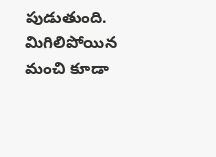పుడుతుంది. మిగిలిపోయిన మంచి కూడా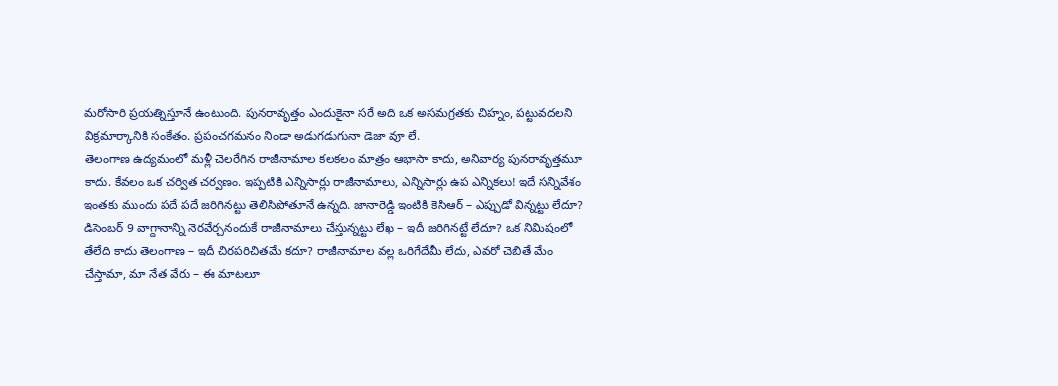మరోసారి ప్రయత్నిస్తూనే ఉంటుంది. పునరావృత్తం ఎందుకైనా సరే అది ఒక అసమగ్రతకు చిహ్నం, పట్టువదలని విక్రమార్కానికి సంకేతం. ప్రపంచగమనం నిండా అడుగడుగునా డెజా వూ లే.
తెలంగాణ ఉద్యమంలో మళ్లీ చెలరేగిన రాజీనామాల కలకలం మాత్రం ఆభాసా కాదు, అనివార్య పునరావృత్తమూ కాదు. కేవలం ఒక చర్విత చర్వణం. ఇప్పటికి ఎన్నిసార్లు రాజీనామాలు, ఎన్నిసార్లు ఉప ఎన్నికలు! ఇదే సన్నివేశం ఇంతకు ముందు పదే పదే జరిగినట్టు తెలిసిపోతూనే ఉన్నది. జానారెడ్డి ఇంటికి కెసిఆర్ – ఎప్పుడో విన్నట్టు లేదూ? డిసెంబర్ 9 వాగ్దానాన్ని నెరవేర్చనందుకే రాజీనామాలు చేస్తున్నట్టు లేఖ – ఇదీ జరిగినట్టే లేదూ? ఒక నిమిషంలో తేలేది కాదు తెలంగాణ – ఇదీ చిరపరిచితమే కదూ? రాజీనామాల వల్ల ఒరిగేదేమీ లేదు, ఎవరో చెబితే మేం చేస్తామా, మా నేత వేరు – ఈ మాటలూ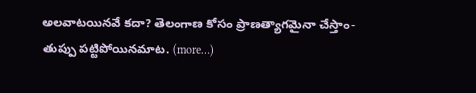అలవాటయినవే కదా? తెలంగాణ కోసం ప్రాణత్యాగమైనా చేస్తాం- తుప్పు పట్టిపోయినమాట. (more…)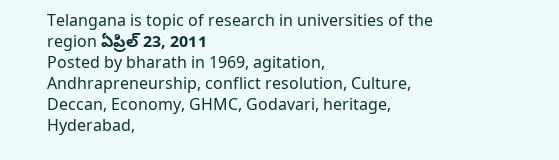Telangana is topic of research in universities of the region ఏప్రిల్ 23, 2011
Posted by bharath in 1969, agitation, Andhrapreneurship, conflict resolution, Culture, Deccan, Economy, GHMC, Godavari, heritage, Hyderabad,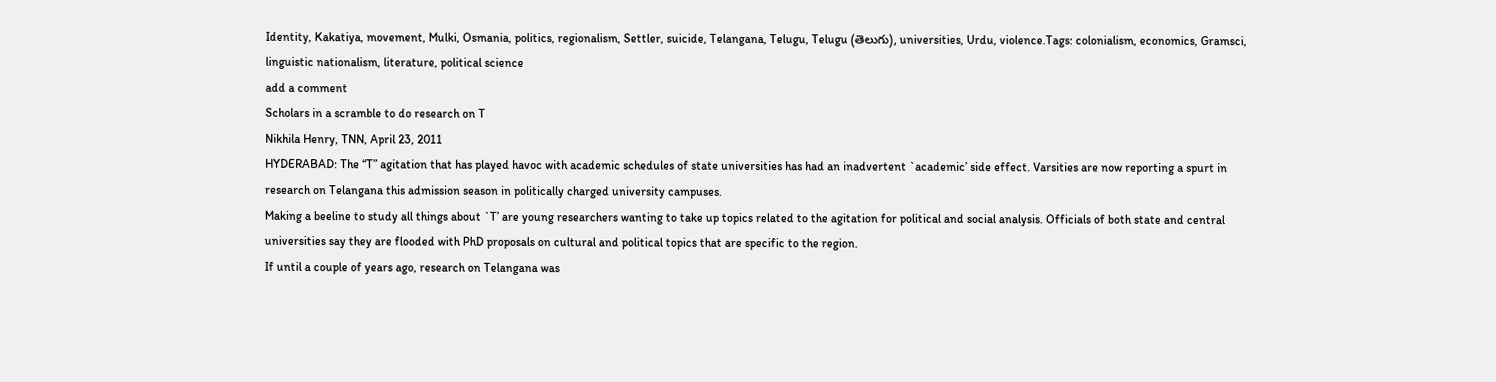Identity, Kakatiya, movement, Mulki, Osmania, politics, regionalism, Settler, suicide, Telangana, Telugu, Telugu (తెలుగు), universities, Urdu, violence.Tags: colonialism, economics, Gramsci, linguistic nationalism, literature, political science
add a comment
Scholars in a scramble to do research on T
Nikhila Henry, TNN, April 23, 2011
HYDERABAD: The “T” agitation that has played havoc with academic schedules of state universities has had an inadvertent `academic’ side effect. Varsities are now reporting a spurt in research on Telangana this admission season in politically charged university campuses.
Making a beeline to study all things about `T’ are young researchers wanting to take up topics related to the agitation for political and social analysis. Officials of both state and central universities say they are flooded with PhD proposals on cultural and political topics that are specific to the region.
If until a couple of years ago, research on Telangana was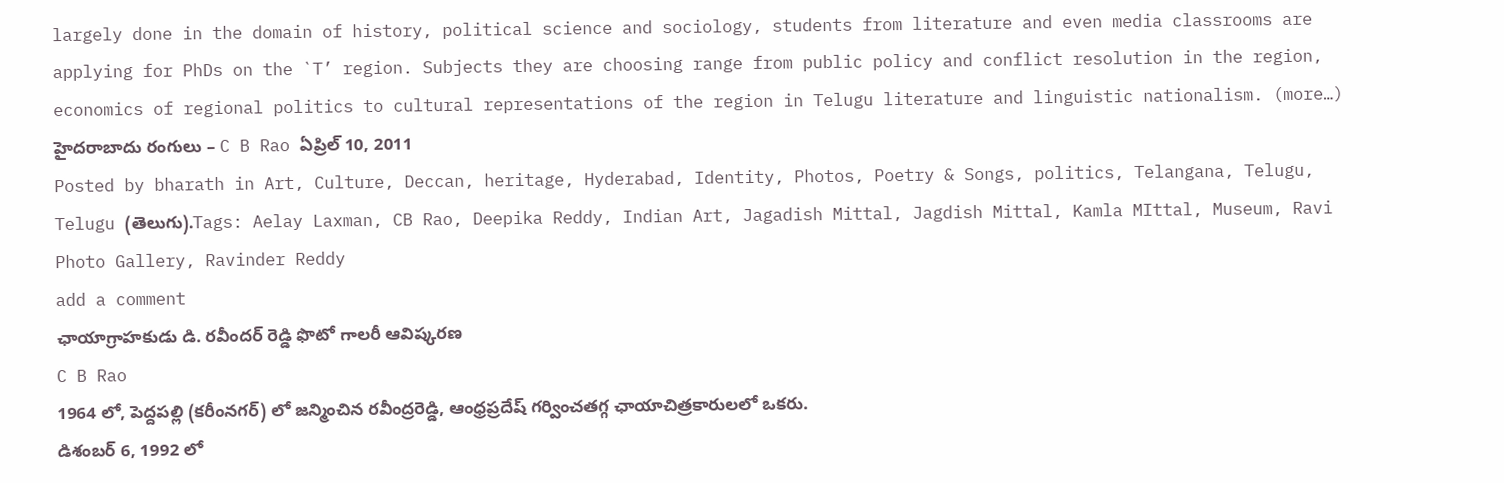largely done in the domain of history, political science and sociology, students from literature and even media classrooms are applying for PhDs on the `T’ region. Subjects they are choosing range from public policy and conflict resolution in the region, economics of regional politics to cultural representations of the region in Telugu literature and linguistic nationalism. (more…)
హైదరాబాదు రంగులు – C B Rao ఏప్రిల్ 10, 2011
Posted by bharath in Art, Culture, Deccan, heritage, Hyderabad, Identity, Photos, Poetry & Songs, politics, Telangana, Telugu, Telugu (తెలుగు).Tags: Aelay Laxman, CB Rao, Deepika Reddy, Indian Art, Jagadish Mittal, Jagdish Mittal, Kamla MIttal, Museum, Ravi Photo Gallery, Ravinder Reddy
add a comment
ఛాయాగ్రాహకుడు డి. రవీందర్ రెడ్డి ఫొటో గాలరీ ఆవిష్కరణ
C B Rao
1964 లో, పెద్దపల్లి (కరీంనగర్) లో జన్మించిన రవీంద్రరెడ్డి, ఆంధ్రప్రదేష్ గర్వించతగ్గ ఛాయాచిత్రకారులలో ఒకరు.
డిశంబర్ 6, 1992 లో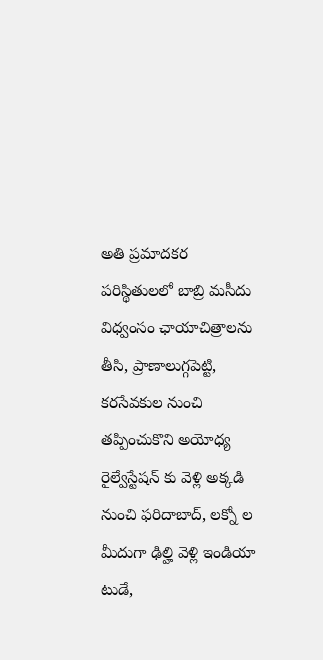అతి ప్రమాదకర పరిస్థితులలో బాబ్రి మసీదు విధ్వంసం ఛాయాచిత్రాలను తీసి, ప్రాణాలుగ్గపెట్టి, కరసేవకుల నుంచి తప్పించుకొని అయోధ్య రైల్వేస్టేషన్ కు వెళ్లి అక్కడి నుంచి ఫరిదాబాద్, లక్నో ల మీదుగా ఢిల్హి వెళ్లి ఇండియా టుడే,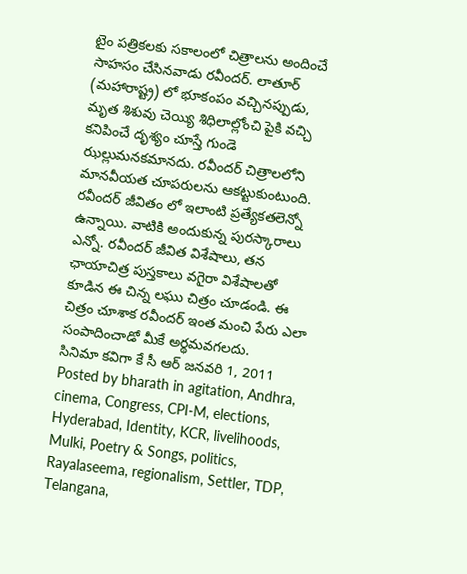టైం పత్రికలకు సకాలంలో చిత్రాలను అందించే సాహసం చేసినవాడు రవీందర్. లాతూర్ (మహారాష్ట్ర) లో భూకంపం వచ్చినప్పుడు, మృత శిశువు చెయ్యి శిధిలాల్లోంచి పైకి వచ్చి కనిపించే దృశ్యం చూస్తే గుండె ఝల్లుమనకమానదు. రవీందర్ చిత్రాలలోని మానవీయత చూపరులను ఆకట్టుకుంటుంది. రవీందర్ జీవితం లో ఇలాంటి ప్రత్యేకతలెన్నో ఉన్నాయి. వాటికి అందుకున్న పురస్కారాలు ఎన్నో. రవీందర్ జీవిత విశేషాలు, తన ఛాయాచిత్ర పుస్తకాలు వగైరా విశేషాలతో కూడిన ఈ చిన్న లఘు చిత్రం చూడండి. ఈ చిత్రం చూశాక రవీందర్ ఇంత మంచి పేరు ఎలా సంపాదించాడో మీకే అర్థమవగలదు.
సినిమా కవిగా కే సీ ఆర్ జనవరి 1, 2011
Posted by bharath in agitation, Andhra, cinema, Congress, CPI-M, elections, Hyderabad, Identity, KCR, livelihoods, Mulki, Poetry & Songs, politics, Rayalaseema, regionalism, Settler, TDP, Telangana,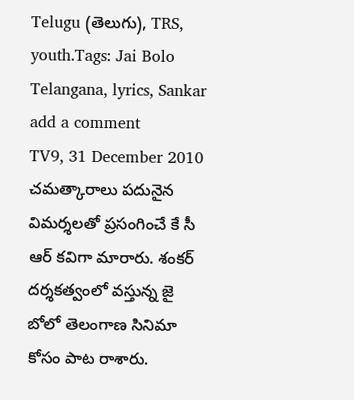Telugu (తెలుగు), TRS, youth.Tags: Jai Bolo Telangana, lyrics, Sankar
add a comment
TV9, 31 December 2010
చమత్కారాలు పదునైన విమర్శలతో ప్రసంగించే కే సీ ఆర్ కవిగా మారారు. శంకర్ దర్శకత్వంలో వస్తున్న జై బోలో తెలంగాణ సినిమా కోసం పాట రాశారు.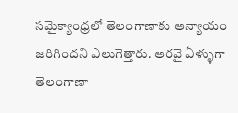సమైక్యాంధ్రలో తెలంగాణాకు అన్యాయం జరిగిందని ఎలుగెత్తారు. అరవై ఏళ్ళుగా తెలంగాణా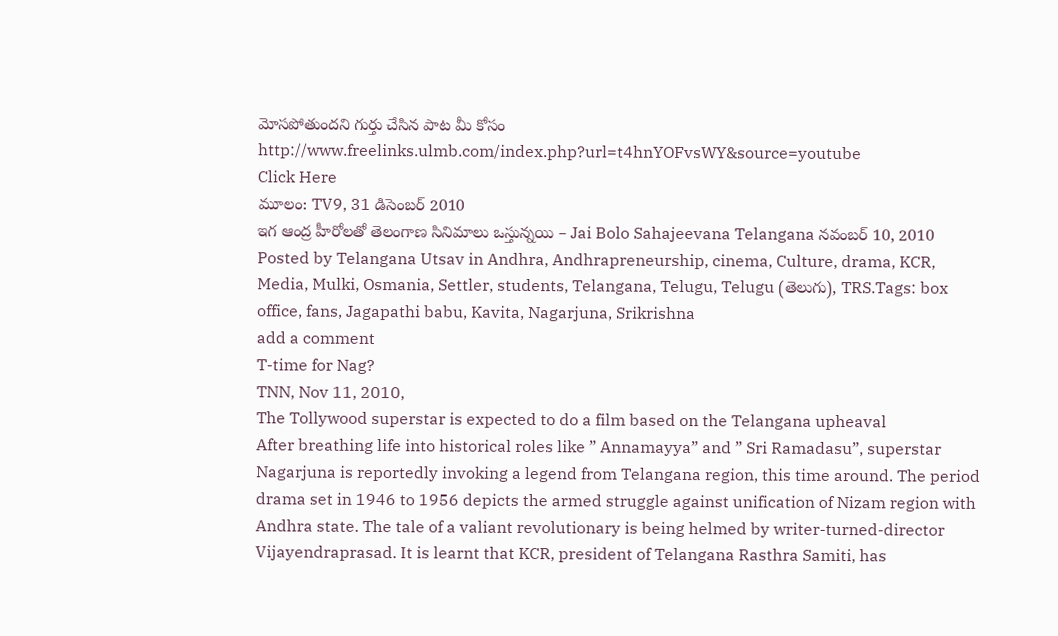మోసపోతుందని గుర్తు చేసిన పాట మీ కోసం
http://www.freelinks.ulmb.com/index.php?url=t4hnYOFvsWY&source=youtube
Click Here
మూలం: TV9, 31 డిసెంబర్ 2010
ఇగ ఆంద్ర హీరోలతో తెలంగాణ సినిమాలు ఒస్తున్నయి – Jai Bolo Sahajeevana Telangana నవంబర్ 10, 2010
Posted by Telangana Utsav in Andhra, Andhrapreneurship, cinema, Culture, drama, KCR, Media, Mulki, Osmania, Settler, students, Telangana, Telugu, Telugu (తెలుగు), TRS.Tags: box office, fans, Jagapathi babu, Kavita, Nagarjuna, Srikrishna
add a comment
T-time for Nag?
TNN, Nov 11, 2010,
The Tollywood superstar is expected to do a film based on the Telangana upheaval
After breathing life into historical roles like ” Annamayya” and ” Sri Ramadasu”, superstar Nagarjuna is reportedly invoking a legend from Telangana region, this time around. The period drama set in 1946 to 1956 depicts the armed struggle against unification of Nizam region with Andhra state. The tale of a valiant revolutionary is being helmed by writer-turned-director Vijayendraprasad. It is learnt that KCR, president of Telangana Rasthra Samiti, has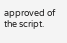approved of the script.